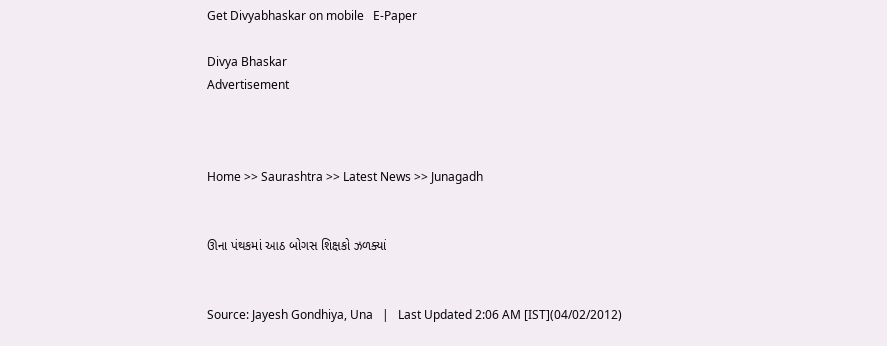Get Divyabhaskar on mobile   E-Paper

Divya Bhaskar
Advertisement



Home >> Saurashtra >> Latest News >> Junagadh


ઊના પંથકમાં આઠ બોગસ શિક્ષકો ઝળક્યાં


Source: Jayesh Gondhiya, Una   |   Last Updated 2:06 AM [IST](04/02/2012)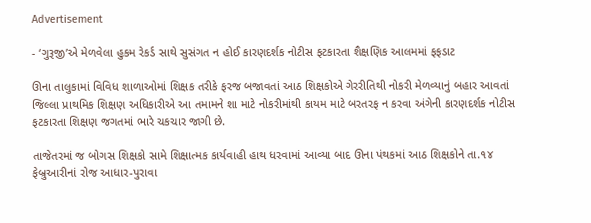Advertisement

- ‘ગુરૂજી’એ મેળવેલા હુકમ રેકર્ડ સાથે સુસંગત ન હોઈ કારણદર્શક નોટીસ ફટકારતા શૈક્ષણિક આલમમાં ફફડાટ

ઊના તાલુકામાં વિવિધ શાળાઓમાં શિક્ષક તરીકે ફરજ બજાવતાં આઠ શિક્ષકોએ ગેરરીતિથી નોકરી મેળવ્યાનું બહાર આવતાં જિલ્લા પ્રાથમિક શિક્ષણ અધિકારીએ આ તમામને શા માટે નોકરીમાંથી કાયમ માટે બરતરફ ન કરવા અંગેની કારણદર્શક નોટીસ ફટકારતા શિક્ષણ જગતમાં ભારે ચકચાર જાગી છે.

તાજેતરમાં જ બોગસ શિક્ષકો સામે શિક્ષાત્મક કાર્યવાહી હાથ ધરવામાં આવ્યા બાદ ઊના પંથકમાં આઠ શિક્ષકોને તા.૧૪ ફેબ્રુઆરીનાં રોજ આધાર-પુરાવા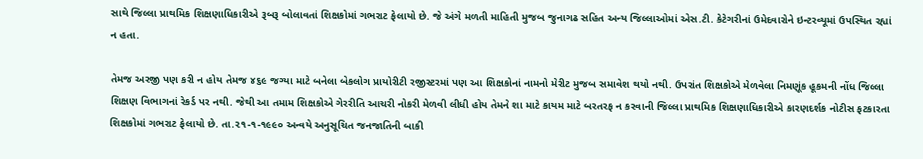સાથે જિલ્લા પ્રાથમિક શિક્ષણાધિકારીએ રૂબરૂ બોલાવતાં શિક્ષકોમાં ગભરાટ ફેલાયો છે. જે અંગે મળતી માહિતી મુજબ જુનાગઢ સહિત અન્ય જિલ્લાઓમાં એસ.ટી. કેટેગરીનાં ઉમેદવારોને ઇન્ટરવ્યૂમાં ઉપસ્થિત રહ્યાં ન હતા.

તેમજ અરજી પણ કરી ન હોય તેમજ ૪૬૯ જગ્યા માટે બનેલા બેકલોગ પ્રાયોરીટી રજીસ્ટરમાં પણ આ શિક્ષકોનાં નામનો મેરીટ મુજબ સમાવેશ થયો નથી. ઉપરાંત શિક્ષકોએ મેળવેલા નિમણૂંક હૂકમની નોંધ જિલ્લા શિક્ષણ વિભાગનાં રેકર્ડ પર નથી. જેથી આ તમામ શિક્ષકોએ ગેરરીતિ આચરી નોકરી મેળવી લીધી હોય તેમને શા માટે કાયમ માટે બરતરફ ન કરવાની જિલ્લા પ્રાથમિક શિક્ષણાધિકારીએ કારણદર્શક નોટીસ ફટકારતા શિક્ષકોમાં ગભરાટ ફેલાયો છે. તા.૨૧-૧-૧૯૯૦ અન્વયે અનુસૂચિત જનજાતિની બાકી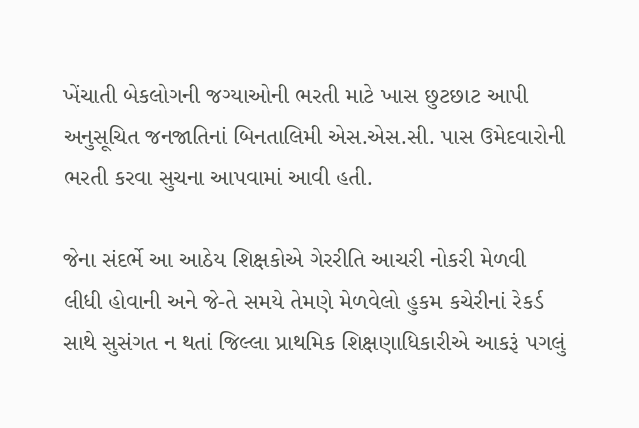ખેંચાતી બેકલોગની જગ્યાઓની ભરતી માટે ખાસ છુટછાટ આપી અનુસૂચિત જનજાતિનાં બિનતાલિમી એસ.એસ.સી. પાસ ઉમેદવારોની ભરતી કરવા સુચના આપવામાં આવી હતી.

જેના સંદર્ભે આ આઠેય શિક્ષકોએ ગેરરીતિ આચરી નોકરી મેળવી લીધી હોવાની અને જે-તે સમયે તેમણે મેળવેલો હુકમ કચેરીનાં રેકર્ડ સાથે સુસંગત ન થતાં જિલ્લા પ્રાથમિક શિક્ષણાધિકારીએ આકરૂં પગલું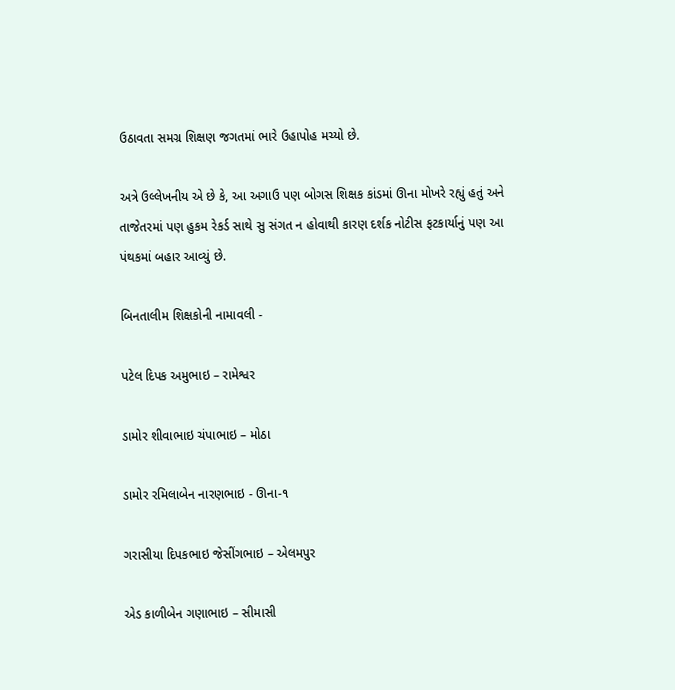ઉઠાવતા સમગ્ર શિક્ષણ જગતમાં ભારે ઉહાપોહ મચ્યો છે.

અત્રે ઉલ્લેખનીય એ છે કે, આ અગાઉ પણ બોગસ શિક્ષક કાંડમાં ઊના મોખરે રહ્યું હતું અને તાજેતરમાં પણ હુકમ રેકર્ડ સાથે સુ સંગત ન હોવાથી કારણ દર્શક નોટીસ ફટકાર્યાનું પણ આ પંથકમાં બહાર આવ્યું છે.

બિનતાલીમ શિક્ષકોની નામાવલી -

પટેલ દિપક અમુભાઇ – રામેશ્વર

ડામોર શીવાભાઇ ચંપાભાઇ – મોઠા

ડામોર રમિલાબેન નારણભાઇ - ઊના-૧

ગરાસીયા દિપકભાઇ જેસીંગભાઇ – એલમપુર

એડ કાળીબેન ગણાભાઇ – સીમાસી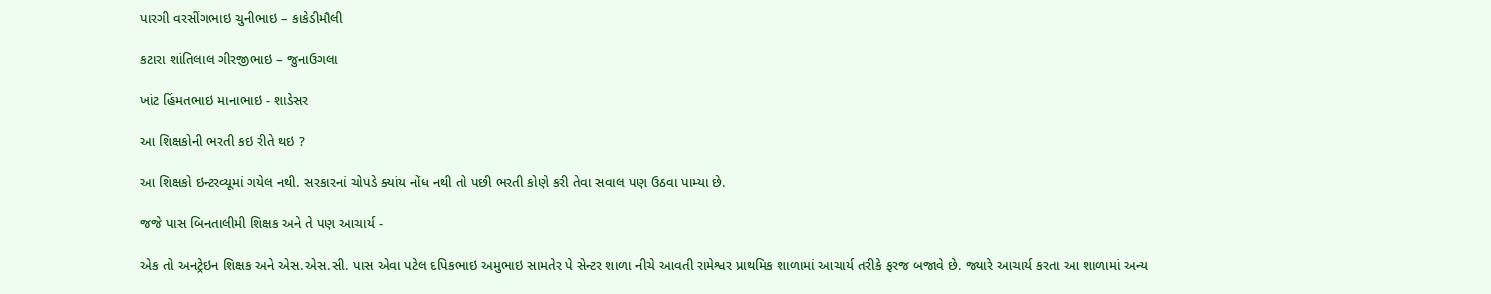પારગી વરસીંગભાઇ ચુનીભાઇ – કાકેડીમૌલી

કટારા શાંતિલાલ ગીરજીભાઇ – જુનાઉગલા

ખાંટ હિંમતભાઇ માનાભાઇ - શાડેસર

આ શિક્ષકોની ભરતી કઇ રીતે થઇ ?

આ શિક્ષકો ઇન્ટરવ્યૂમાં ગયેલ નથી. સરકારનાં ચોપડે ક્યાંય નોંધ નથી તો પછી ભરતી કોણે કરી તેવા સવાલ પણ ઉઠવા પામ્યા છે.

જજે પાસ બિનતાલીમી શિક્ષક અને તે પણ આચાર્ય -

એક તો અનટ્રેઇન શિક્ષક અને એસ.એસ.સી. પાસ એવા પટેલ દપિકભાઇ અમુભાઇ સામતેર પે સેન્ટર શાળા નીચે આવતી રામેશ્વર પ્રાથમિક શાળામાં આચાર્ય તરીકે ફરજ બજાવે છે. જ્યારે આચાર્ય કરતા આ શાળામાં અન્ય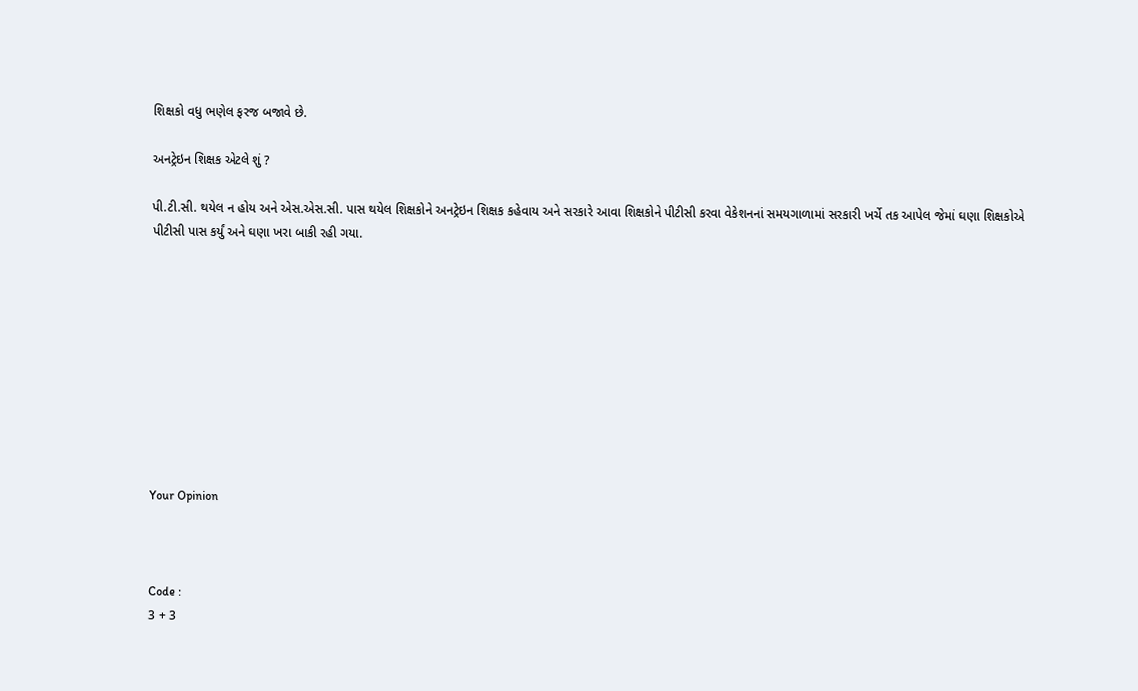શિક્ષકો વધુ ભણેલ ફરજ બજાવે છે.

અનટ્રેઇન શિક્ષક એટલે શું ?

પી.ટી.સી. થયેલ ન હોય અને એસ.એસ.સી. પાસ થયેલ શિક્ષકોને અનટ્રેઇન શિક્ષક કહેવાય અને સરકારે આવા શિક્ષકોને પીટીસી કરવા વેકેશનનાં સમયગાળામાં સરકારી ખર્ચે તક આપેલ જેમાં ઘણા શિક્ષકોએ પીટીસી પાસ કર્યું અને ઘણા ખરા બાકી રહી ગયા.










Your Opinion



Code :
3 + 3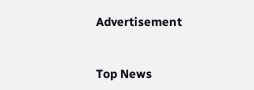Advertisement


Top News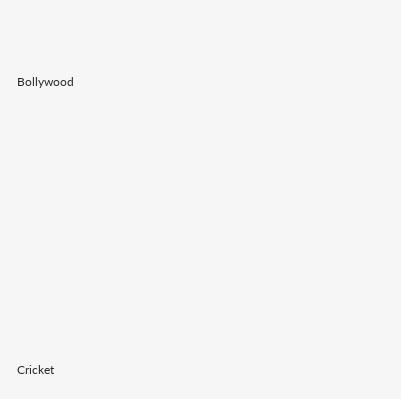Bollywood











Cricket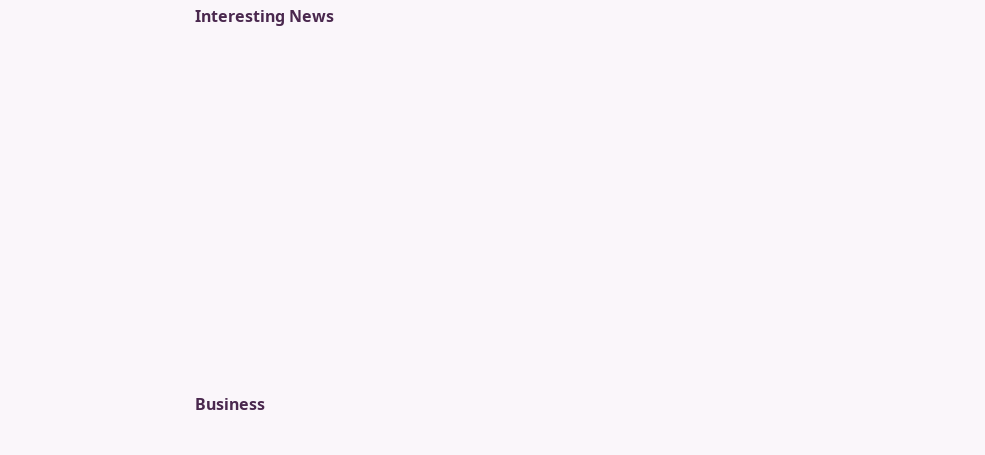Interesting News











Business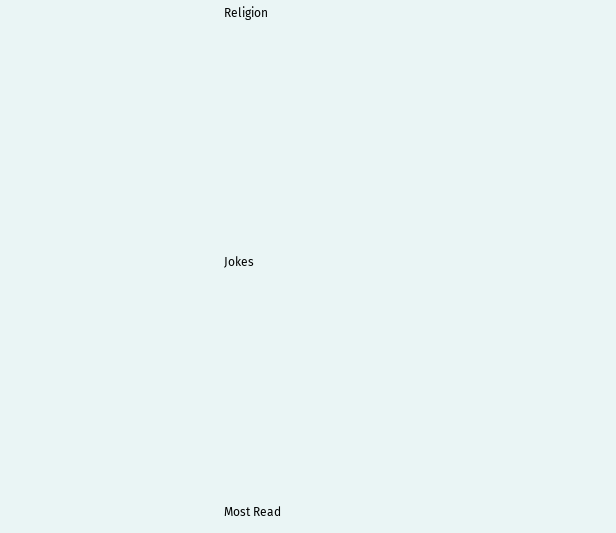Religion











Jokes











Most Read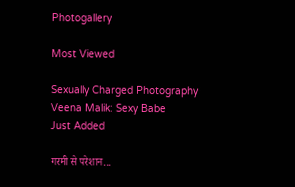Photogallery

Most Viewed

Sexually Charged Photography
Veena Malik: Sexy Babe
Just Added

गरमी से परेशान...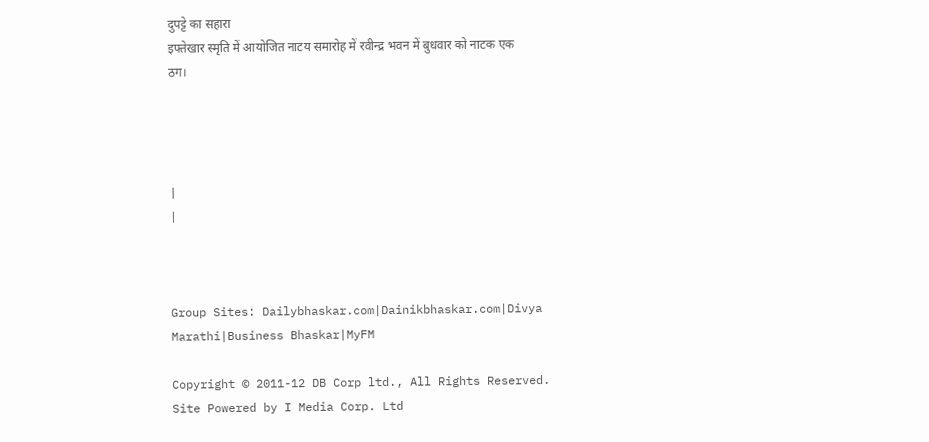दुपट्टे का सहारा
इफ्तेखार स्मृति में आयोजित नाटय समारोह में रवीन्द्र भवन में बुधवार को नाटक एक ठग।




|
|



Group Sites: Dailybhaskar.com|Dainikbhaskar.com|Divya Marathi|Business Bhaskar|MyFM

Copyright © 2011-12 DB Corp ltd., All Rights Reserved.
Site Powered by I Media Corp. Ltd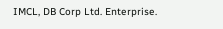IMCL, DB Corp Ltd. Enterprise.